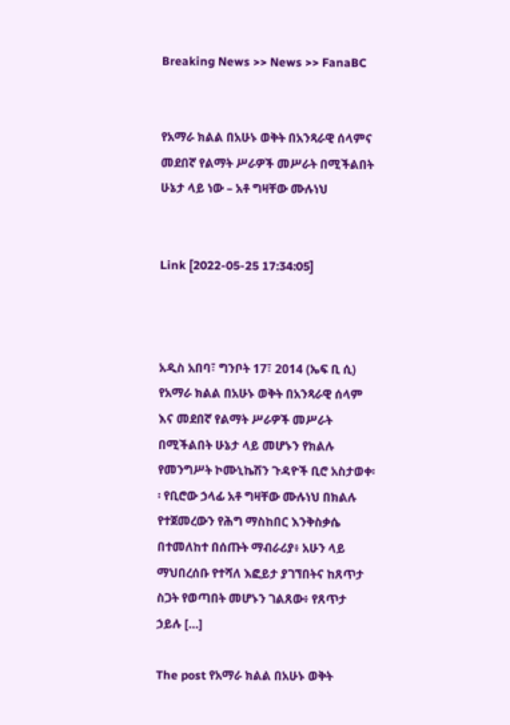Breaking News >> News >> FanaBC


የአማራ ክልል በአሁኑ ወቅት በአንጻራዊ ሰላምና መደበኛ የልማት ሥራዎች መሥራት በሚችልበት ሁኔታ ላይ ነው – አቶ ግዛቸው ሙሉነህ


Link [2022-05-25 17:34:05]



አዲስ አበባ፣ ግንቦት 17፣ 2014 (ኤፍ ቢ ሲ) የአማራ ክልል በአሁኑ ወቅት በአንጻራዊ ሰላም እና መደበኛ የልማት ሥራዎች መሥራት በሚችልበት ሁኔታ ላይ መሆኑን የክልሉ የመንግሥት ኮሙኒኬሽን ጉዳዮች ቢሮ አስታወቀ፡፡ የቢሮው ኃላፊ አቶ ግዛቸው ሙሉነህ በክልሉ የተጀመረውን የሕግ ማስከበር እንቅስቃሴ በተመለከተ በሰጡት ማብራሪያ፥ አሁን ላይ ማህበረሰቡ የተሻለ እፎይታ ያገኘበትና ከጸጥታ ስጋት የወጣበት መሆኑን ገልጸው፥ የጸጥታ ኃይሉ […]

The post የአማራ ክልል በአሁኑ ወቅት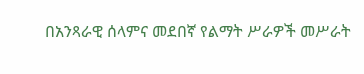በአንጻራዊ ሰላምና መደበኛ የልማት ሥራዎች መሥራት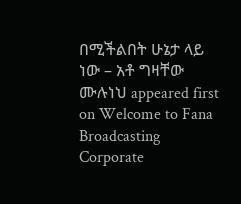በሚችልበት ሁኔታ ላይ ነው – አቶ ግዛቸው ሙሉነህ appeared first on Welcome to Fana Broadcasting Corporate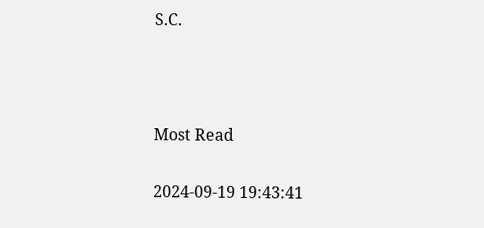S.C.



Most Read

2024-09-19 19:43:41